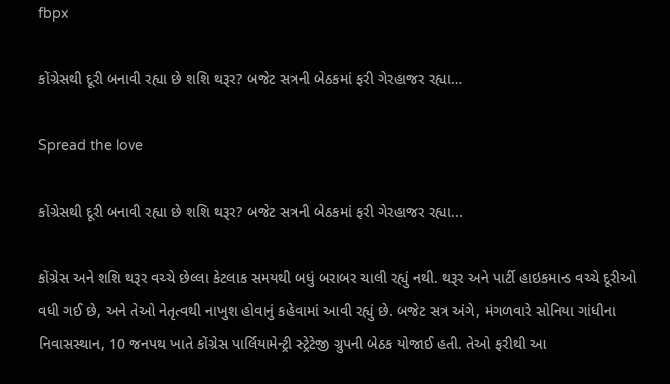fbpx

કોંગ્રેસથી દૂરી બનાવી રહ્યા છે શશિ થરૂર? બજેટ સત્રની બેઠકમાં ફરી ગેરહાજર રહ્યા…

Spread the love

કોંગ્રેસથી દૂરી બનાવી રહ્યા છે શશિ થરૂર? બજેટ સત્રની બેઠકમાં ફરી ગેરહાજર રહ્યા...

કોંગ્રેસ અને શશિ થરૂર વચ્ચે છેલ્લા કેટલાક સમયથી બધું બરાબર ચાલી રહ્યું નથી. થરૂર અને પાર્ટી હાઇકમાન્ડ વચ્ચે દૂરીઓ વધી ગઈ છે, અને તેઓ નેતૃત્વથી નાખુશ હોવાનું કહેવામાં આવી રહ્યું છે. બજેટ સત્ર અંગે, મંગળવારે સોનિયા ગાંધીના નિવાસસ્થાન, 10 જનપથ ખાતે કોંગ્રેસ પાર્લિયામેન્ટ્રી સ્ટ્રેટેજી ગ્રુપની બેઠક યોજાઈ હતી. તેઓ ફરીથી આ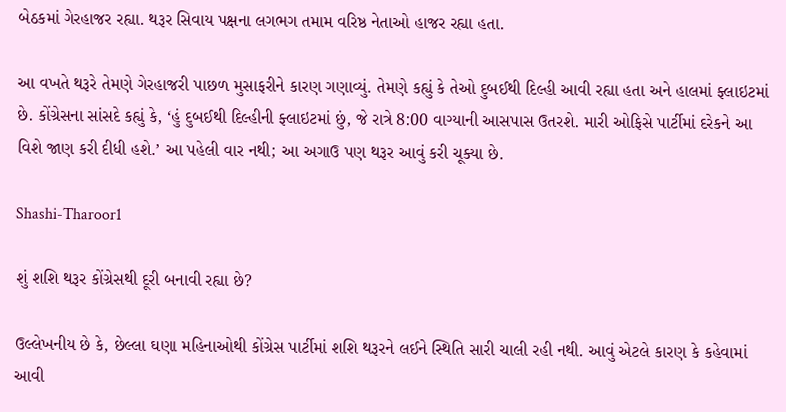બેઠકમાં ગેરહાજર રહ્યા. થરૂર સિવાય પક્ષના લગભગ તમામ વરિષ્ઠ નેતાઓ હાજર રહ્યા હતા.

આ વખતે થરૂરે તેમણે ગેરહાજરી પાછળ મુસાફરીને કારણ ગણાવ્યું. તેમણે કહ્યું કે તેઓ દુબઈથી દિલ્હી આવી રહ્યા હતા અને હાલમાં ફ્લાઇટમાં છે. કોંગ્રેસના સાંસદે કહ્યું કે, ‘હું દુબઈથી દિલ્હીની ફ્લાઇટમાં છું, જે રાત્રે 8:00 વાગ્યાની આસપાસ ઉતરશે. મારી ઓફિસે પાર્ટીમાં દરેકને આ વિશે જાણ કરી દીધી હશે.’ આ પહેલી વાર નથી; આ અગાઉ પણ થરૂર આવું કરી ચૂક્યા છે.

Shashi-Tharoor1

શું શશિ થરૂર કોંગ્રેસથી દૂરી બનાવી રહ્યા છે?

ઉલ્લેખનીય છે કે, છેલ્લા ઘણા મહિનાઓથી કોંગ્રેસ પાર્ટીમાં શશિ થરૂરને લઈને સ્થિતિ સારી ચાલી રહી નથી. આવું એટલે કારણ કે કહેવામાં આવી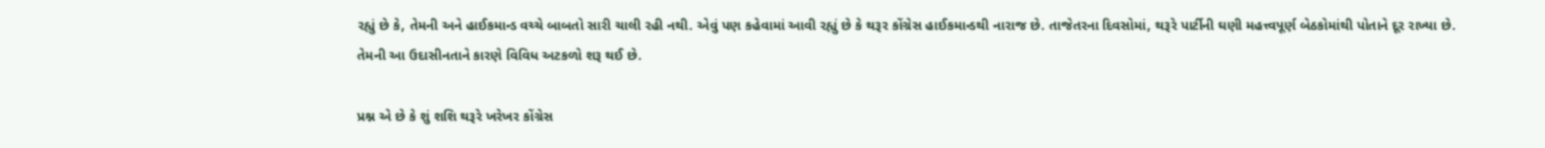રહ્યું છે કે, તેમની અને હાઈકમાન્ડ વચ્ચે બાબતો સારી ચાલી રહી નથી. એવું પણ કહેવામાં આવી રહ્યું છે કે થરૂર કોંગ્રેસ હાઈકમાન્ડથી નારાજ છે. તાજેતરના દિવસોમાં, થરૂરે પાર્ટીની ઘણી મહત્ત્વપૂર્ણ બેઠકોમાંથી પોતાને દૂર રાખ્યા છે. તેમની આ ઉદાસીનતાને કારણે વિવિધ અટકળો શરૂ થઈ છે.

પ્રશ્ન એ છે કે શું શશિ થરૂરે ખરેખર કોંગ્રેસ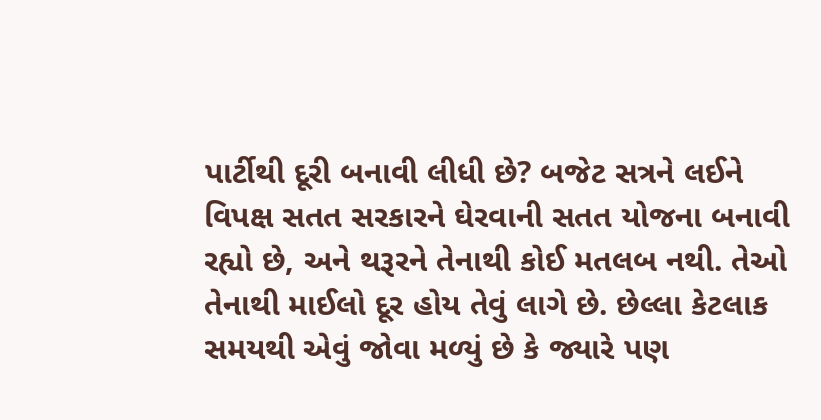પાર્ટીથી દૂરી બનાવી લીધી છે? બજેટ સત્રને લઈને વિપક્ષ સતત સરકારને ઘેરવાની સતત યોજના બનાવી રહ્યો છે, અને થરૂરને તેનાથી કોઈ મતલબ નથી. તેઓ તેનાથી માઈલો દૂર હોય તેવું લાગે છે. છેલ્લા કેટલાક સમયથી એવું જોવા મળ્યું છે કે જ્યારે પણ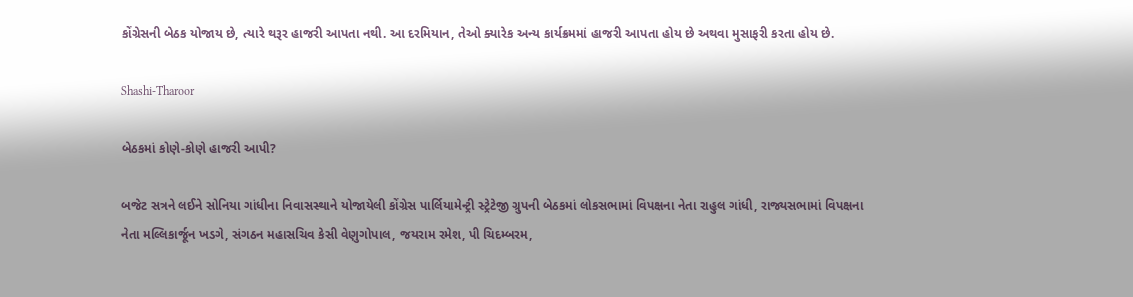કોંગ્રેસની બેઠક યોજાય છે, ત્યારે થરૂર હાજરી આપતા નથી. આ દરમિયાન, તેઓ ક્યારેક અન્ય કાર્યક્રમમાં હાજરી આપતા હોય છે અથવા મુસાફરી કરતા હોય છે.

Shashi-Tharoor

બેઠકમાં કોણે-કોણે હાજરી આપી?

બજેટ સત્રને લઈને સોનિયા ગાંધીના નિવાસસ્થાને યોજાયેલી કોંગ્રેસ પાર્લિયામેન્ટ્રી સ્ટ્રેટેજી ગ્રુપની બેઠકમાં લોકસભામાં વિપક્ષના નેતા રાહુલ ગાંધી, રાજ્યસભામાં વિપક્ષના નેતા મલ્લિકાર્જૂન ખડગે, સંગઠન મહાસચિવ કેસી વેણુગોપાલ, જયરામ રમેશ, પી ચિદમ્બરમ,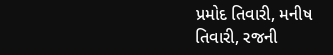પ્રમોદ તિવારી, મનીષ તિવારી, રજની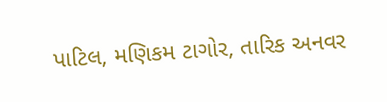પાટિલ, મણિકમ ટાગોર, તારિક અનવર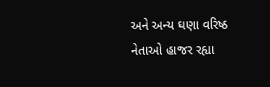અને અન્ય ઘણા વરિષ્ઠ નેતાઓ હાજર રહ્યા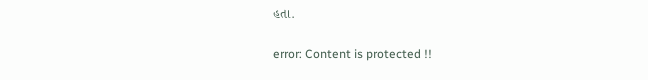હતા.

error: Content is protected !!